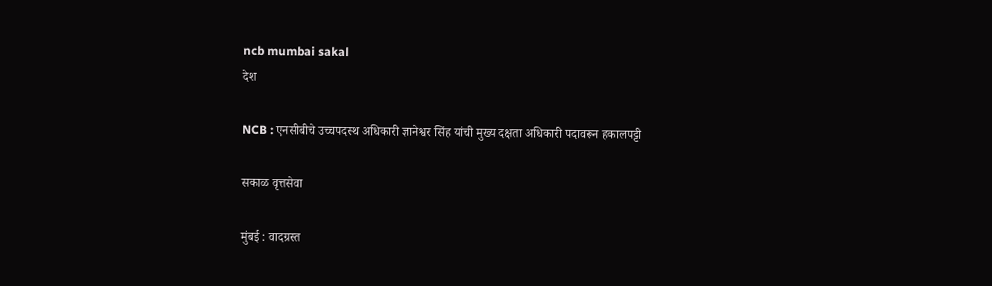ncb mumbai sakal
देश

NCB : एनसीबीचे उच्चपदस्थ अधिकारी ज्ञानेश्वर सिंह यांची मुख्य दक्षता अधिकारी पदावरून हकालपट्टी

सकाळ वृत्तसेवा

मुंबई : वादग्रस्त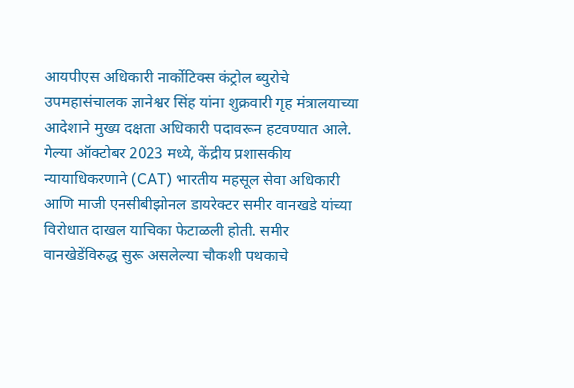आयपीएस अधिकारी नार्कोटिक्स कंट्रोल ब्युरोचे उपमहासंचालक ज्ञानेश्वर सिंह यांना शुक्रवारी गृह मंत्रालयाच्या आदेशाने मुख्य दक्षता अधिकारी पदावरून हटवण्यात आले. गेल्या ऑक्टोबर 2023 मध्ये, केंद्रीय प्रशासकीय न्यायाधिकरणाने (CAT) भारतीय महसूल सेवा अधिकारी आणि माजी एनसीबीझोनल डायरेक्टर समीर वानखडे यांच्या विरोधात दाखल याचिका फेटाळली होती. समीर वानखेडेंविरुद्ध सुरू असलेल्या चौकशी पथकाचे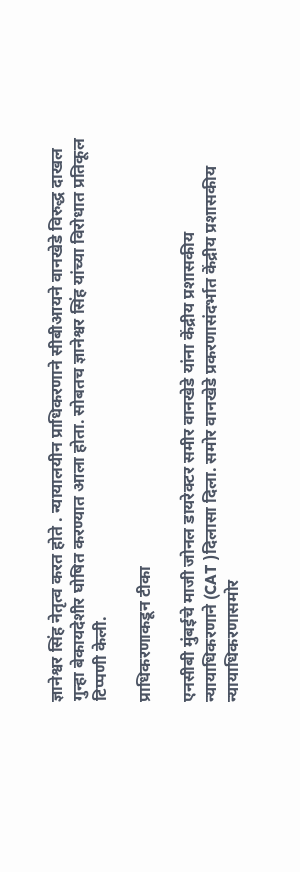ज्ञानेश्वर सिंह नेतृत्व करत होते . न्यायालयीन प्राधिकरणाने सीबीआयने वानखेडे विरुद्ध दाखल गुन्हा बेकायदेशीर घोषित करण्यात आला होता. सोबतच ज्ञानेश्वर सिंह यांच्या विरोधात प्रतिकूल टिप्पणी केली.

प्राधिकरणाकडून टीका

एनसीबी मुंबईचे माजी जोनल डायरेक्टर समीर वानखेडे यांना केंद्रीय प्रशासकीय न्यायाधिकरणाने (CAT )दिलासा दिला. समोर वानखेडे प्रकरणासंदर्भात केंद्रीय प्रशासकीय न्यायाधिकरणासमोर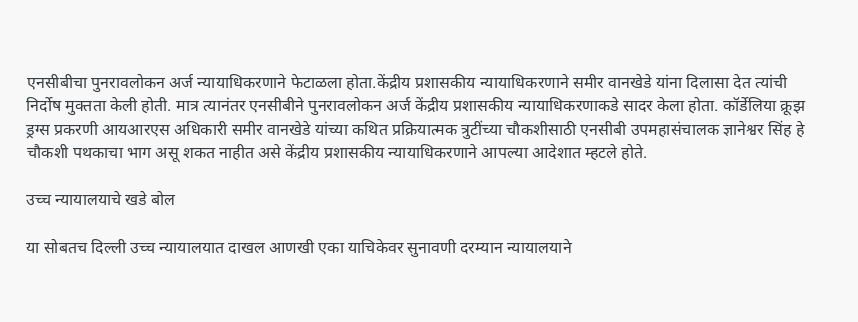एनसीबीचा पुनरावलोकन अर्ज न्यायाधिकरणाने फेटाळला होता.केंद्रीय प्रशासकीय न्यायाधिकरणाने समीर वानखेडे यांना दिलासा देत त्यांची निर्दोष मुक्तता केली होती. मात्र त्यानंतर एनसीबीने पुनरावलोकन अर्ज केंद्रीय प्रशासकीय न्यायाधिकरणाकडे सादर केला होता. कॉर्डेलिया क्रूझ ड्रग्स प्रकरणी आयआरएस अधिकारी समीर वानखेडे यांच्या कथित प्रक्रियात्मक त्रुटींच्या चौकशीसाठी एनसीबी उपमहासंचालक ज्ञानेश्वर सिंह हे चौकशी पथकाचा भाग असू शकत नाहीत असे केंद्रीय प्रशासकीय न्यायाधिकरणाने आपल्या आदेशात म्हटले होते.

उच्च न्यायालयाचे खडे बोल

या सोबतच दिल्ली उच्च न्यायालयात दाखल आणखी एका याचिकेवर सुनावणी दरम्यान न्यायालयाने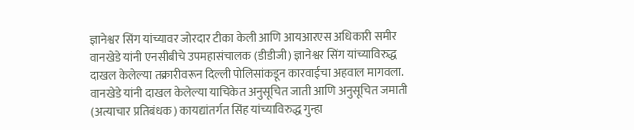ज्ञानेश्वर सिंग यांच्यावर जोरदार टीका केली आणि आयआरएस अधिकारी समीर वानखेडे यांनी एनसीबीचे उपमहासंचालक (डीडीजी) ज्ञानेश्वर सिंग यांच्याविरुद्ध दाखल केलेल्या तक्रारीवरून दिल्ली पोलिसांकडून कारवाईचा अहवाल मागवला. वानखेडे यांनी दाखल केलेल्या याचिकेत अनुसूचित जाती आणि अनुसूचित जमाती (अत्याचार प्रतिबंधक) कायद्यांतर्गत सिंह यांच्याविरुद्ध गुन्हा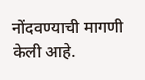नोंदवण्याची मागणी केली आहे.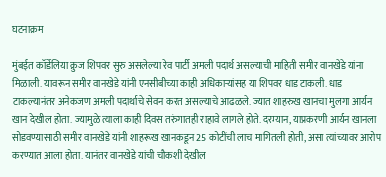घटनाक्रम

मुंबईत कॉर्डेलिया क्रुज शिपवर सुरु असलेल्या रेव पार्टी अमली पदार्थ असल्याची माहिती समीर वानखेडे यांना मिळाली. यावरून समीर वानखेडे यांनी एनसीबीच्या काही अधिकाऱ्यांसह या शिपवर धाड टाकली. धाड टाकल्यानंतर अनेकजण अमली पदार्थाचे सेवन करत असल्याचे आढळले. ज्यात शाहरुख खानचा मुलगा आर्यन खान देखील होता. ज्यामुळे त्याला काही दिवस तरुंगातही राहावे लागले होते. दरम्यान, याप्रकरणी आर्यन खानला सोडवण्यासाठी समीर वानखेडे यांनी शाहरूख खानकडून 25 कोटींची लाच मागितली होती, असा त्यांच्यावर आरोप करण्यात आला होता. यानंतर वानखेडे यांची चौकशी देखील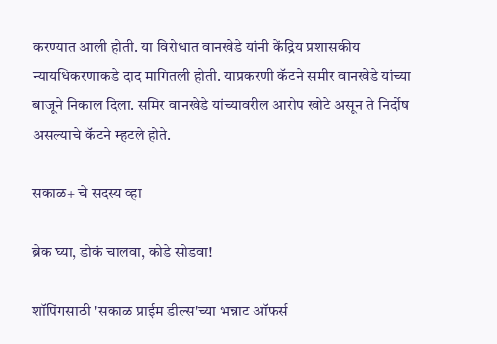करण्यात आली होती. या विरोधात वानखेडे यांनी केंद्रिय प्रशासकीय न्यायधिकरणाकडे दाद मागितली होती. याप्रकरणी कॅटने समीर वानखेडे यांच्या बाजूने निकाल दिला. समिर वानखेडे यांच्यावरील आरोप खोटे असून ते निर्दोष असल्याचे कॅटने म्हटले होते.

सकाळ+ चे सदस्य व्हा

ब्रेक घ्या, डोकं चालवा, कोडे सोडवा!

शॉपिंगसाठी 'सकाळ प्राईम डील्स'च्या भन्नाट ऑफर्स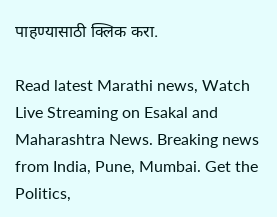पाहण्यासाठी क्लिक करा.

Read latest Marathi news, Watch Live Streaming on Esakal and Maharashtra News. Breaking news from India, Pune, Mumbai. Get the Politics,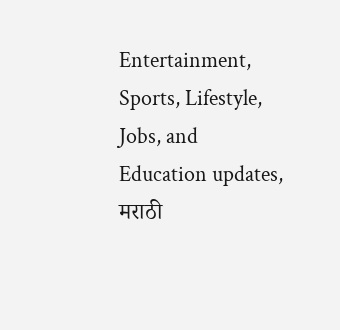Entertainment, Sports, Lifestyle, Jobs, and Education updates, मराठी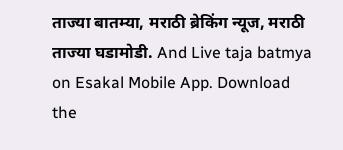ताज्या बातम्या, मराठी ब्रेकिंग न्यूज, मराठी ताज्या घडामोडी. And Live taja batmya on Esakal Mobile App. Download the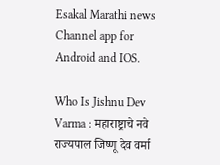Esakal Marathi news Channel app for Android and IOS.

Who Is Jishnu Dev Varma : महाराष्ट्राचे नवे राज्यपाल जिष्णू देव वर्मा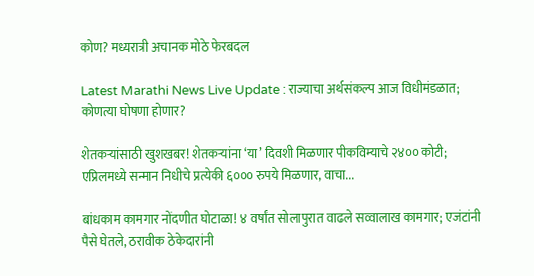कोण? मध्यरात्री अचानक मोठे फेरबदल

Latest Marathi News Live Update : राज्याचा अर्थसंकल्प आज विधीमंडळात; कोणत्या घोषणा होणार?

शेतकऱ्यांसाठी खुशखबर! शेतकऱ्यांना ‘या’ दिवशी मिळणार पीकविम्याचे २४०० कोटी; एप्रिलमध्ये सन्मान निधीचे प्रत्येकी ६००० रुपये मिळणार, वाचा...

बांधकाम कामगार नोंदणीत घोटाळा! ४ वर्षांत सोलापुरात वाढले सव्वालाख कामगार; एजंटांनी पैसे घेतले, ठरावीक ठेकेदारांनी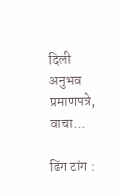दिली अनुभव प्रमाणपत्रे, वाचा...

ढिंग टांग :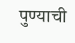पुण्याची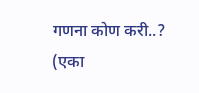गणना कोण करी..? (एका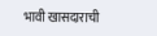भावी खासदाराची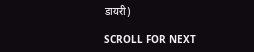डायरी)

SCROLL FOR NEXT